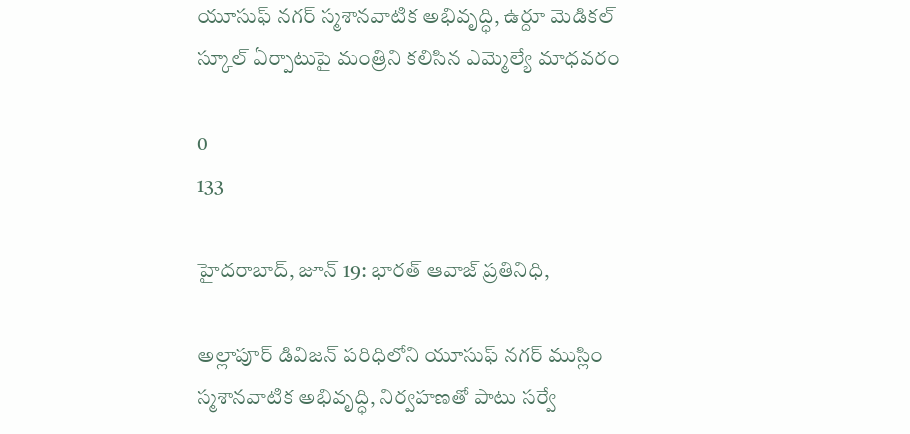యూసుఫ్ నగర్ స్మశానవాటిక అభివృద్ధి, ఉర్దూ మెడికల్ స్కూల్ ఏర్పాటుపై మంత్రిని కలిసిన ఎమ్మెల్యే మాధవరం

0
133

హైదరాబాద్, జూన్ 19: భారత్ ఆవాజ్ ప్రతినిధి,

అల్లాపూర్ డివిజన్ పరిధిలోని యూసుఫ్ నగర్ ముస్లిం స్మశానవాటిక అభివృద్ధి, నిర్వహణతో పాటు సర్వే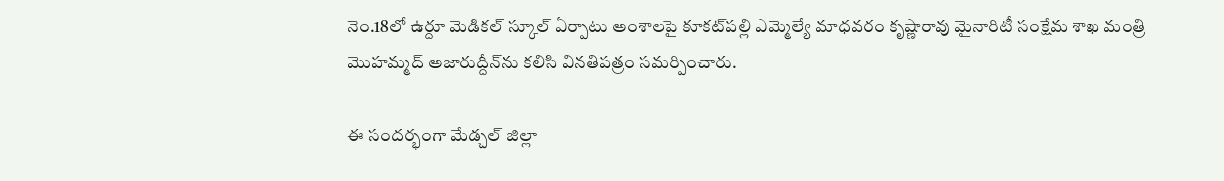నెం.18లో ఉర్దూ మెడికల్ స్కూల్ ఏర్పాటు అంశాలపై కూకట్‌పల్లి ఎమ్మెల్యే మాధవరం కృష్ణారావు మైనారిటీ సంక్షేమ శాఖ మంత్రి మొహమ్మద్ అజారుద్దీన్‌ను కలిసి వినతిపత్రం సమర్పించారు.

ఈ సందర్భంగా మేడ్చల్ జిల్లా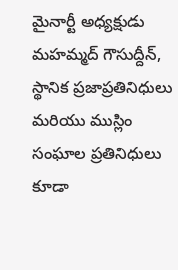మైనార్టీ అధ్యక్షుడు మహమ్మద్ గౌసుద్దీన్, స్థానిక ప్రజాప్రతినిధులు మరియు ముస్లిం సంఘాల ప్రతినిధులు కూడా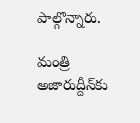పాల్గొన్నారు.

మంత్రి అజారుద్దీన్‌కు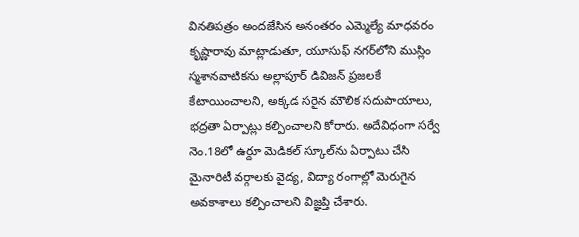వినతిపత్రం అందజేసిన అనంతరం ఎమ్మెల్యే మాధవరం కృష్ణారావు మాట్లాడుతూ, యూసుఫ్ నగర్‌లోని ముస్లిం స్మశానవాటికను అల్లాపూర్ డివిజన్ ప్రజలకే కేటాయించాలని, అక్కడ సరైన మౌలిక సదుపాయాలు, భద్రతా ఏర్పాట్లు కల్పించాలని కోరారు. అదేవిధంగా సర్వే నెం.18లో ఉర్దూ మెడికల్ స్కూల్‌ను ఏర్పాటు చేసి మైనారిటీ వర్గాలకు వైద్య, విద్యా రంగాల్లో మెరుగైన అవకాశాలు కల్పించాలని విజ్ఞప్తి చేశారు.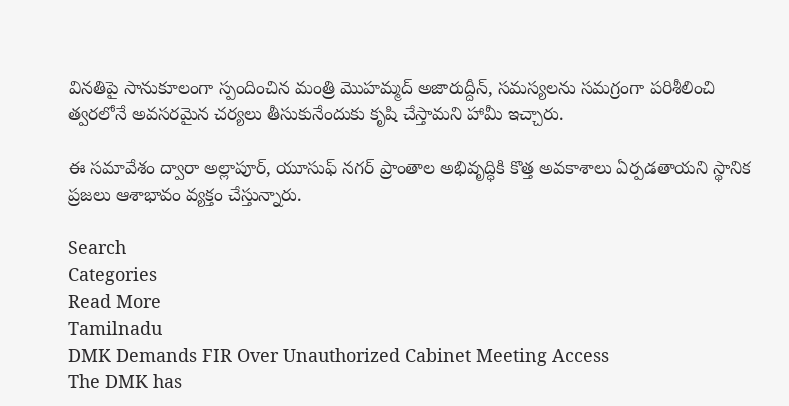వినతిపై సానుకూలంగా స్పందించిన మంత్రి మొహమ్మద్ అజారుద్దీన్, సమస్యలను సమగ్రంగా పరిశీలించి త్వరలోనే అవసరమైన చర్యలు తీసుకునేందుకు కృషి చేస్తామని హామీ ఇచ్చారు.

ఈ సమావేశం ద్వారా అల్లాపూర్, యూసుఫ్ నగర్ ప్రాంతాల అభివృద్ధికి కొత్త అవకాశాలు ఏర్పడతాయని స్థానిక ప్రజలు ఆశాభావం వ్యక్తం చేస్తున్నారు.

Search
Categories
Read More
Tamilnadu
DMK Demands FIR Over Unauthorized Cabinet Meeting Access
The DMK has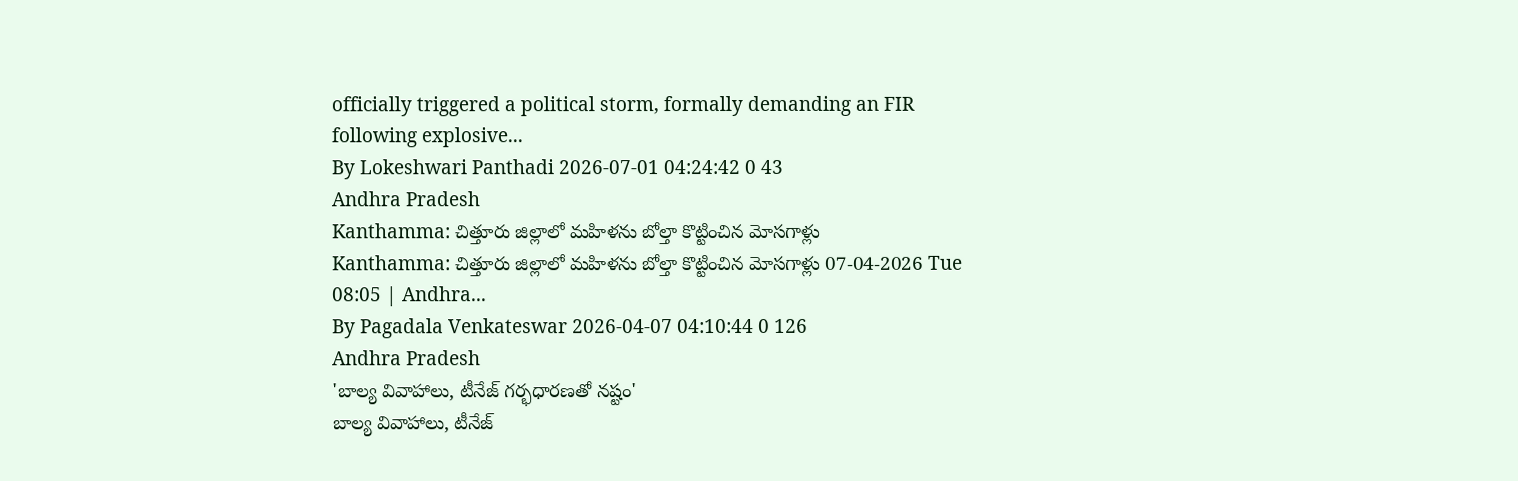officially triggered a political storm, formally demanding an FIR following explosive...
By Lokeshwari Panthadi 2026-07-01 04:24:42 0 43
Andhra Pradesh
Kanthamma: చిత్తూరు జిల్లాలో మహిళను బోల్తా కొట్టించిన మోసగాళ్లు
Kanthamma: చిత్తూరు జిల్లాలో మహిళను బోల్తా కొట్టించిన మోసగాళ్లు 07-04-2026 Tue 08:05 | Andhra...
By Pagadala Venkateswar 2026-04-07 04:10:44 0 126
Andhra Pradesh
'బాల్య వివాహాలు, టీనేజ్ గర్భధారణతో నష్టం'
బాల్య వివాహాలు, టీనేజ్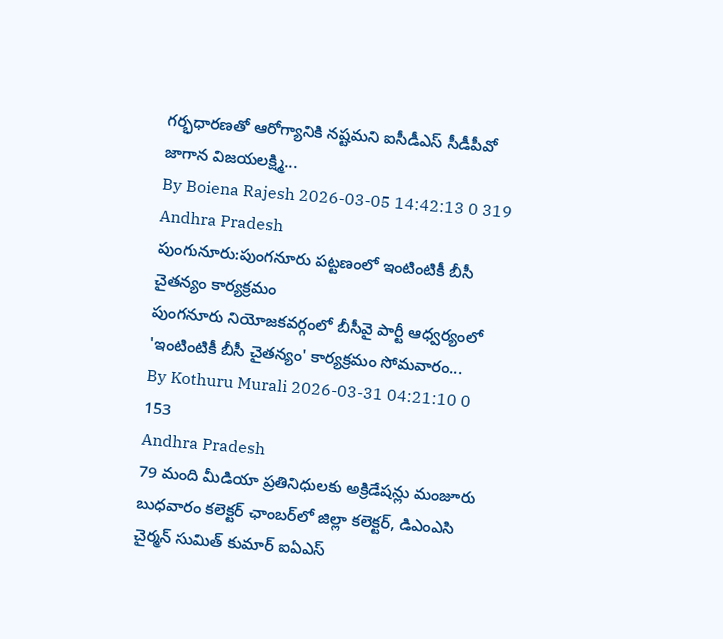గర్భధారణతో ఆరోగ్యానికి నష్టమని ఐసీడీఎస్ సీడీపీవో జాగాన విజయలక్ష్మి...
By Boiena Rajesh 2026-03-05 14:42:13 0 319
Andhra Pradesh
పుంగునూరు:పుంగనూరు పట్టణంలో ఇంటింటికీ బీసీ చైతన్యం కార్యక్రమం
పుంగనూరు నియోజకవర్గంలో బీసీవై పార్టీ ఆధ్వర్యంలో 'ఇంటింటికీ బీసీ చైతన్యం' కార్యక్రమం సోమవారం...
By Kothuru Murali 2026-03-31 04:21:10 0 153
Andhra Pradesh
79 మంది మీడియా ప్రతినిధులకు అక్రిడేషన్లు మంజూరు
బుధవారం కలెక్టర్ ఛాంబర్‌లో జిల్లా కలెక్టర్, డిఎంఎసి చైర్మన్ సుమిత్ కుమార్ ఐఏఎస్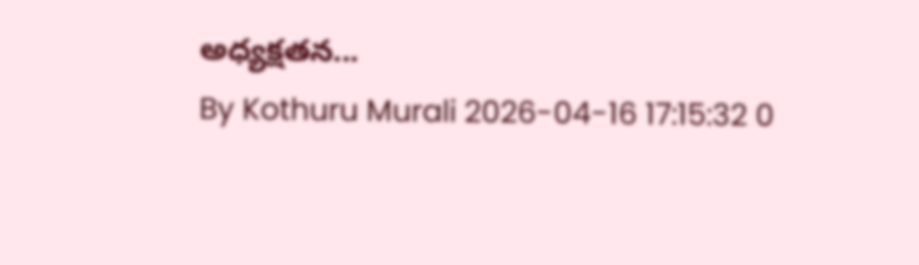అధ్యక్షతన...
By Kothuru Murali 2026-04-16 17:15:32 0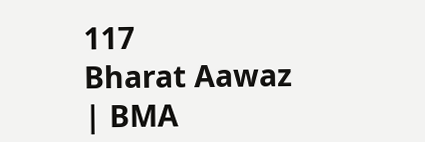117
Bharat Aawaz | BMA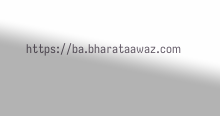https://ba.bharataawaz.com